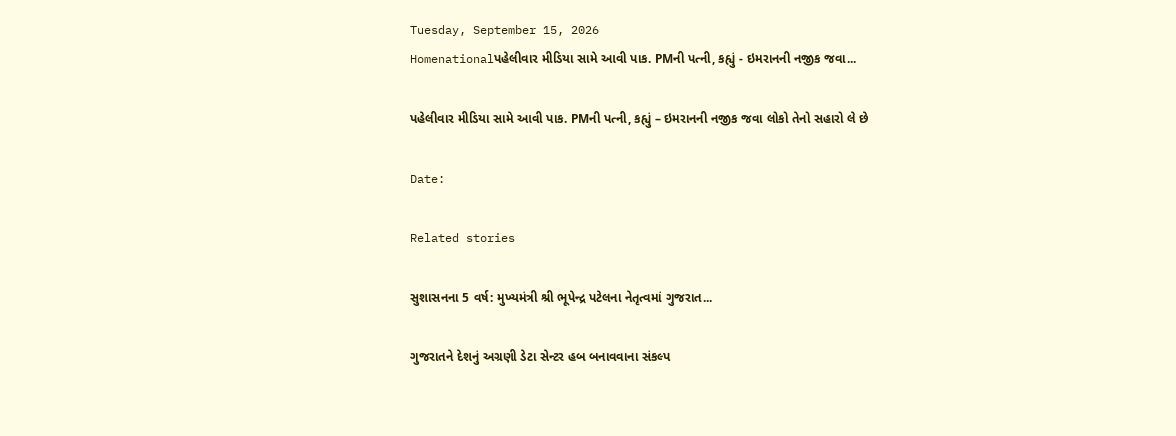Tuesday, September 15, 2026
Homenationalપહેલીવાર મીડિયા સામે આવી પાક. PMની પત્ની, કહ્યું - ઇમરાનની નજીક જવા...

પહેલીવાર મીડિયા સામે આવી પાક. PMની પત્ની, કહ્યું – ઇમરાનની નજીક જવા લોકો તેનો સહારો લે છે

Date:

Related stories

સુશાસનના 5 વર્ષ: મુખ્યમંત્રી શ્રી ભૂપેન્દ્ર પટેલના નેતૃત્વમાં ગુજરાત...

ગુજરાતને દેશનું અગ્રણી ડેટા સેન્ટર હબ બનાવવાના સંકલ્પ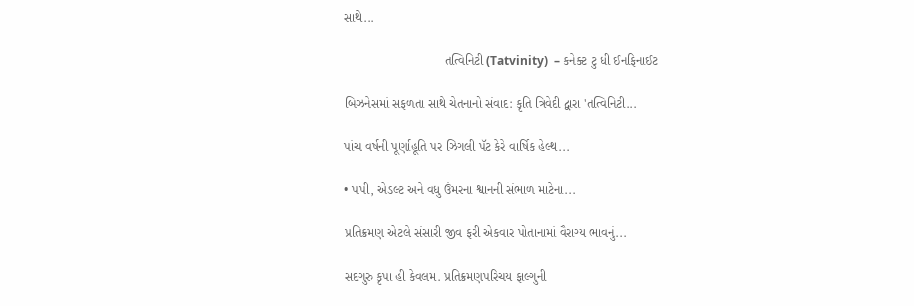સાથે...

                            તત્વિનિટી (Tatvinity)  – કનેક્ટ ટુ ધી ઈનફિનાઈટ

બિઝનેસમાં સફળતા સાથે ચેતનાનો સંવાદ: કૃતિ ત્રિવેદી દ્વારા 'તત્વિનિટી...

પાંચ વર્ષની પૂર્ણાહૂતિ પર ઝિગલી પૅટ કેરે વાર્ષિક હેલ્થ...

• પપી, એડલ્ટ અને વધુ ઉંમરના શ્વાનની સંભાળ માટેના...

પ્રતિક્રમણ એટલે સંસારી જીવ ફરી એકવાર પોતાનામાં વૈરાગ્ય ભાવનું...

સદગુરુ કૃપા હી કેવલમ. પ્રતિક્રમણપરિચય ફાલ્ગુની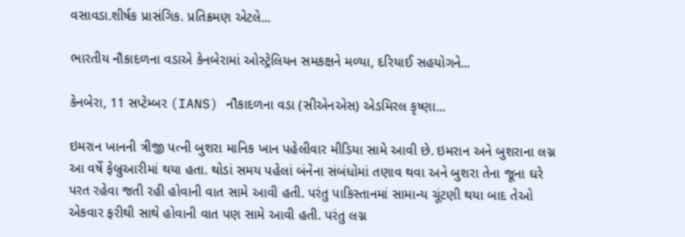વસાવડા.શીર્ષક પ્રાસંગિક. પ્રતિક્રમણ એટલે...

ભારતીય નૌકાદળના વડાએ કેનબેરામાં ઓસ્ટ્રેલિયન સમકક્ષને મળ્યા, દરિયાઈ સહયોગને...

કેનબેરા, 11 સપ્ટેમ્બર (IANS) નૌકાદળના વડા (સીએનએસ) એડમિરલ કૃષ્ણા...

ઇમરાન ખાનની ત્રીજી પત્ની બુશરા માનિક ખાન પહેલીવાર મીડિયા સામે આવી છે. ઇમરાન અને બુશરાના લગ્ન આ વર્ષે ફેબ્રુઆરીમાં થયા હતા. થોડાં સમય પહેલાં બંનેના સંબંધોમાં તણાવ થવા અને બુશરા તેના જૂના ઘરે પરત રહેવા જતી રહી હોવાની વાત સામે આવી હતી. પરંતુ પાકિસ્તાનમાં સામાન્ય ચૂંટણી થયા બાદ તેઓ એકવાર ફરીથી સાથે હોવાની વાત પણ સામે આવી હતી. પરંતુ લગ્ન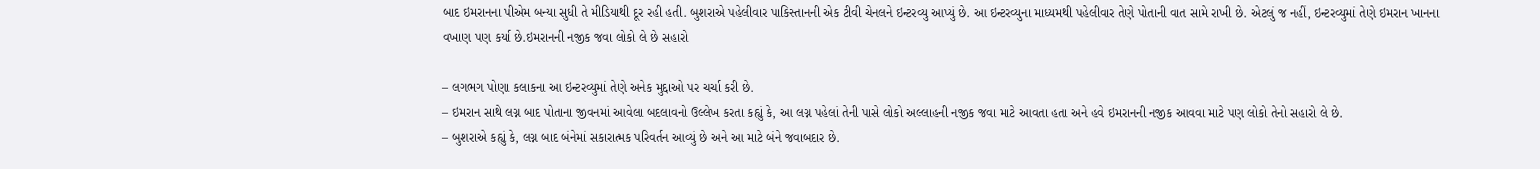બાદ ઇમરાનના પીએમ બન્યા સુધી તે મીડિયાથી દૂર રહી હતી. બુશરાએ પહેલીવાર પાકિસ્તાનની એક ટીવી ચેનલને ઇન્ટરવ્યુ આપ્યું છે. આ ઇન્ટરવ્યુના માધ્યમથી પહેલીવાર તેણે પોતાની વાત સામે રાખી છે. એટલું જ નહીં, ઇન્ટરવ્યુમાં તેણે ઇમરાન ખાનના વખાણ પણ કર્યા છે.ઇમરાનની નજીક જવા લોકો લે છે સહારો

– લગભગ પોણા કલાકના આ ઇન્ટરવ્યુમાં તેણે અનેક મુદ્દાઓ પર ચર્ચા કરી છે.
– ઇમરાન સાથે લગ્ન બાદ પોતાના જીવનમાં આવેલા બદલાવનો ઉલ્લેખ કરતા કહ્યું કે, આ લગ્ન પહેલાં તેની પાસે લોકો અલ્લાહની નજીક જવા માટે આવતા હતા અને હવે ઇમરાનની નજીક આવવા માટે પણ લોકો તેનો સહારો લે છે.
– બુશરાએ કહ્યું કે, લગ્ન બાદ બંનેમાં સકારાત્મક પરિવર્તન આવ્યું છે અને આ માટે બંને જવાબદાર છે.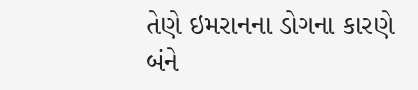તેણે ઇમરાનના ડોગના કારણે બંને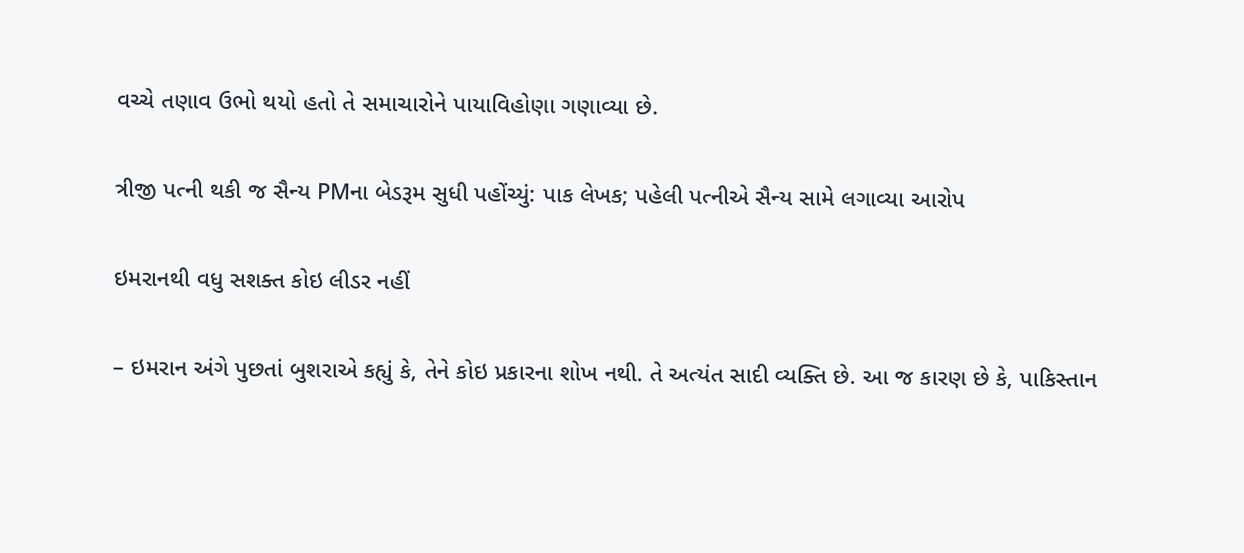વચ્ચે તણાવ ઉભો થયો હતો તે સમાચારોને પાયાવિહોણા ગણાવ્યા છે.

ત્રીજી પત્ની થકી જ સૈન્ય PMના બેડરૂમ સુધી પહોંચ્યું: પાક લેખક; પહેલી પત્નીએ સૈન્ય સામે લગાવ્યા આરોપ

ઇમરાનથી વધુ સશક્ત કોઇ લીડર નહીં

– ઇમરાન અંગે પુછતાં બુશરાએ કહ્યું કે, તેને કોઇ પ્રકારના શોખ નથી. તે અત્યંત સાદી વ્યક્તિ છે. આ જ કારણ છે કે, પાકિસ્તાન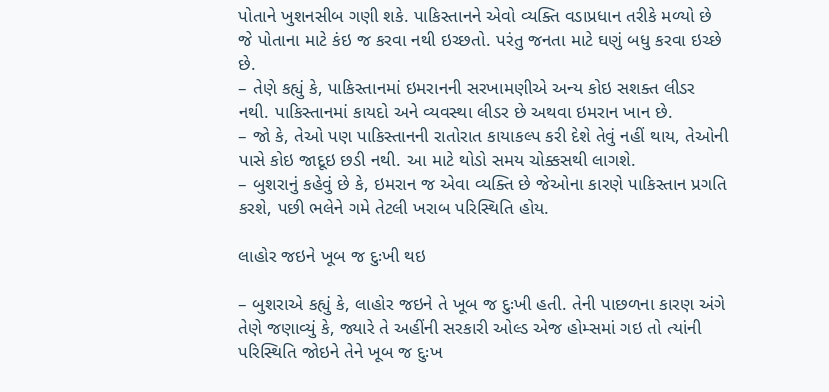પોતાને ખુશનસીબ ગણી શકે. પાકિસ્તાનને એવો વ્યક્તિ વડાપ્રધાન તરીકે મળ્યો છે જે પોતાના માટે કંઇ જ કરવા નથી ઇચ્છતો. પરંતુ જનતા માટે ઘણું બધુ કરવા ઇચ્છે છે.
– તેણે કહ્યું કે, પાકિસ્તાનમાં ઇમરાનની સરખામણીએ અન્ય કોઇ સશક્ત લીડર નથી. પાકિસ્તાનમાં કાયદો અને વ્યવસ્થા લીડર છે અથવા ઇમરાન ખાન છે.
– જો કે, તેઓ પણ પાકિસ્તાનની રાતોરાત કાયાકલ્પ કરી દેશે તેવું નહીં થાય, તેઓની પાસે કોઇ જાદૂઇ છડી નથી. આ માટે થોડો સમય ચોક્કસથી લાગશે.
– બુશરાનું કહેવું છે કે, ઇમરાન જ એવા વ્યક્તિ છે જેઓના કારણે પાકિસ્તાન પ્રગતિ કરશે, પછી ભલેને ગમે તેટલી ખરાબ પરિસ્થિતિ હોય.

લાહોર જઇને ખૂબ જ દુઃખી થઇ

– બુશરાએ કહ્યું કે, લાહોર જઇને તે ખૂબ જ દુઃખી હતી. તેની પાછળના કારણ અંગે તેણે જણાવ્યું કે, જ્યારે તે અહીંની સરકારી ઓલ્ડ એજ હોમ્સમાં ગઇ તો ત્યાંની પરિસ્થિતિ જોઇને તેને ખૂબ જ દુઃખ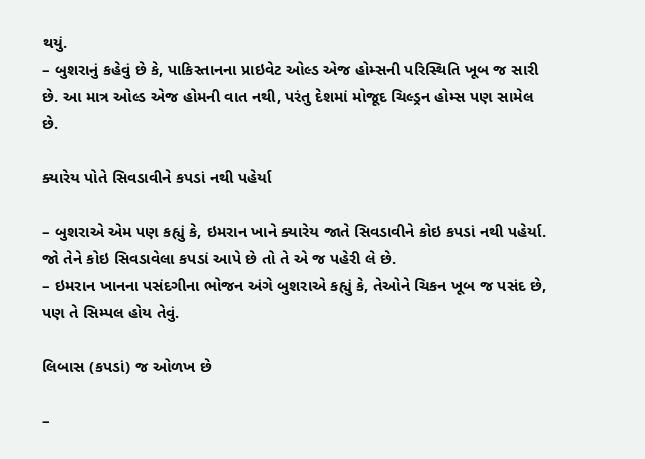થયું.
– બુશરાનું કહેવું છે કે, પાકિસ્તાનના પ્રાઇવેટ ઓલ્ડ એજ હોમ્સની પરિસ્થિતિ ખૂબ જ સારી છે. આ માત્ર ઓલ્ડ એજ હોમની વાત નથી, પરંતુ દેશમાં મોજૂદ ચિલ્ડ્રન હોમ્સ પણ સામેલ છે.

ક્યારેય પોતે સિવડાવીને કપડાં નથી પહેર્યા

– બુશરાએ એમ પણ કહ્યું કે, ઇમરાન ખાને ક્યારેય જાતે સિવડાવીને કોઇ કપડાં નથી પહેર્યા. જો તેને કોઇ સિવડાવેલા કપડાં આપે છે તો તે એ જ પહેરી લે છે.
– ઇમરાન ખાનના પસંદગીના ભોજન અંગે બુશરાએ કહ્યું કે, તેઓને ચિકન ખૂબ જ પસંદ છે, પણ તે સિમ્પલ હોય તેવું.

લિબાસ (કપડાં) જ ઓળખ છે

–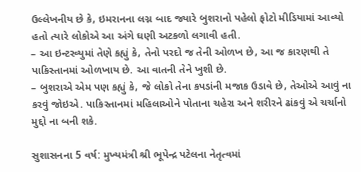ઉલ્લેખનીય છે કે, ઇમરાનના લગ્ન બાદ જ્યારે બુશરાનો પહેલો ફોટો મીડિયામાં આવ્યો હતો ત્યારે લોકોએ આ અંગે ઘણી અટકળો લગાવી હતી.
– આ ઇન્ટરવ્યુમાં તેણે કહ્યું કે, તેનો પરદો જ તેની ઓળખ છે, આ જ કારણથી તે પાકિસ્તાનમાં ઓળખાય છે. આ વાતની તેને ખુશી છે.
– બુશરાએ એમ પણ કહ્યું કે, જે લોકો તેના કપડાંની મજાક ઉડાવે છે, તેઓએ આવું ના કરવું જોઇએ. પાકિસ્તાનમાં મહિલાઓને પોતાના ચહેરા અને શરીરને ઢાંકવું એ ચર્ચાનો મુદ્દો ના બની શકે.

સુશાસનના 5 વર્ષ: મુખ્યમંત્રી શ્રી ભૂપેન્દ્ર પટેલના નેતૃત્વમાં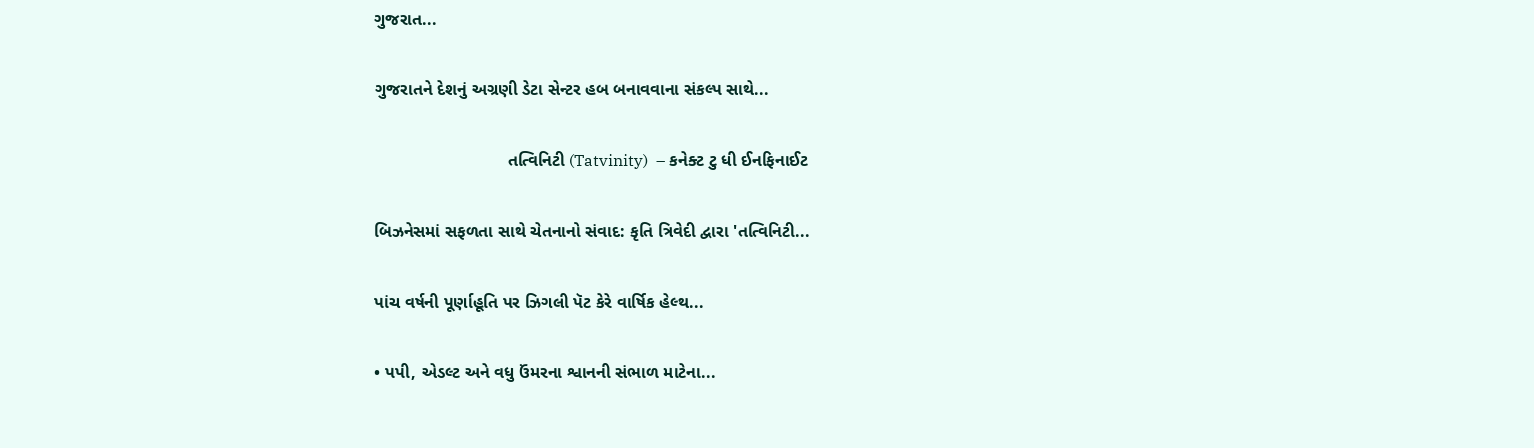ગુજરાત...

ગુજરાતને દેશનું અગ્રણી ડેટા સેન્ટર હબ બનાવવાના સંકલ્પ સાથે...

                            તત્વિનિટી (Tatvinity)  – કનેક્ટ ટુ ધી ઈનફિનાઈટ

બિઝનેસમાં સફળતા સાથે ચેતનાનો સંવાદ: કૃતિ ત્રિવેદી દ્વારા 'તત્વિનિટી...

પાંચ વર્ષની પૂર્ણાહૂતિ પર ઝિગલી પૅટ કેરે વાર્ષિક હેલ્થ...

• પપી, એડલ્ટ અને વધુ ઉંમરના શ્વાનની સંભાળ માટેના...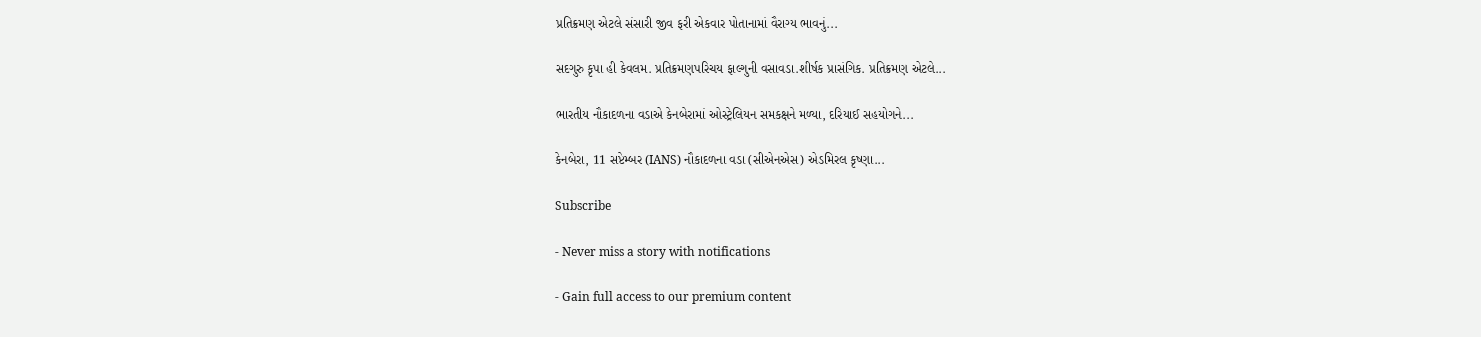પ્રતિક્રમણ એટલે સંસારી જીવ ફરી એકવાર પોતાનામાં વૈરાગ્ય ભાવનું...

સદગુરુ કૃપા હી કેવલમ. પ્રતિક્રમણપરિચય ફાલ્ગુની વસાવડા.શીર્ષક પ્રાસંગિક. પ્રતિક્રમણ એટલે...

ભારતીય નૌકાદળના વડાએ કેનબેરામાં ઓસ્ટ્રેલિયન સમકક્ષને મળ્યા, દરિયાઈ સહયોગને...

કેનબેરા, 11 સપ્ટેમ્બર (IANS) નૌકાદળના વડા (સીએનએસ) એડમિરલ કૃષ્ણા...

Subscribe

- Never miss a story with notifications

- Gain full access to our premium content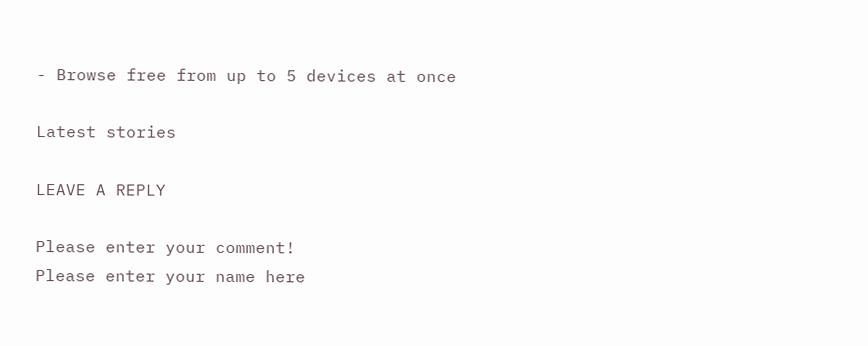- Browse free from up to 5 devices at once

Latest stories

LEAVE A REPLY

Please enter your comment!
Please enter your name here